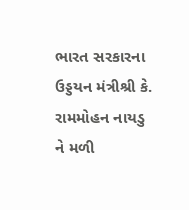ભારત સરકારના ઉડ્ડયન મંત્રીશ્રી કે. રામમોહન નાયડુ ને મળી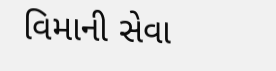વિમાની સેવા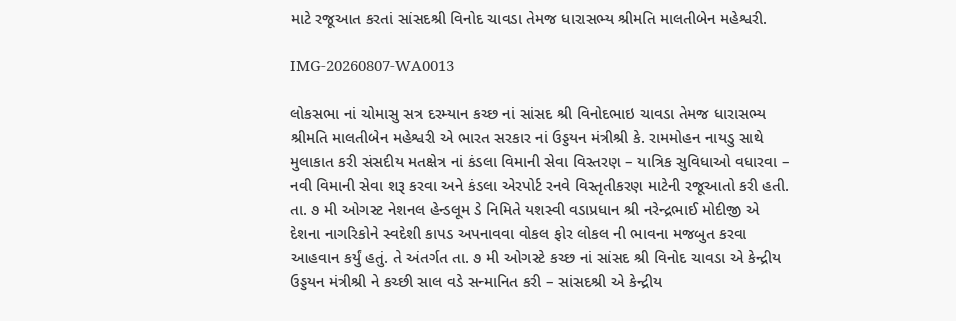માટે રજૂઆત કરતાં સાંસદશ્રી વિનોદ ચાવડા તેમજ ધારાસભ્ય શ્રીમતિ માલતીબેન મહેશ્વરી.

IMG-20260807-WA0013

લોકસભા નાં ચોમાસુ સત્ર દરમ્યાન કચ્છ નાં સાંસદ શ્રી વિનોદભાઇ ચાવડા તેમજ ધારાસભ્ય શ્રીમતિ માલતીબેન મહેશ્વરી એ ભારત સરકાર નાં ઉડ્ડયન મંત્રીશ્રી કે. રામમોહન નાયડુ સાથે મુલાકાત કરી સંસદીય મતક્ષેત્ર નાં કંડલા વિમાની સેવા વિસ્તરણ – યાત્રિક સુવિધાઓ વધારવા – નવી વિમાની સેવા શરૂ કરવા અને કંડલા એરપોર્ટ રનવે વિસ્તૃતીકરણ માટેની રજૂઆતો કરી હતી. તા. ૭ મી ઓગસ્ટ નેશનલ હેન્ડલૂમ ડે નિમિતે યશસ્વી વડાપ્રધાન શ્રી નરેન્દ્રભાઈ મોદીજી એ દેશના નાગરિકોને સ્વદેશી કાપડ અપનાવવા વોકલ ફોર લોકલ ની ભાવના મજબુત કરવા આહવાન કર્યું હતું. તે અંતર્ગત તા. ૭ મી ઓગસ્ટે કચ્છ નાં સાંસદ શ્રી વિનોદ ચાવડા એ કેન્દ્રીય
ઉડ્ડયન મંત્રીશ્રી ને કચ્છી સાલ વડે સન્માનિત કરી – સાંસદશ્રી એ કેન્દ્રીય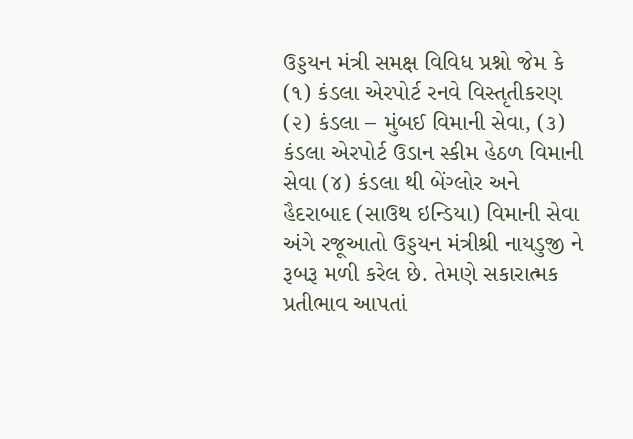ઉડ્ડયન મંત્રી સમક્ષ વિવિધ પ્રશ્નો જેમ કે (૧) કંડલા એરપોર્ટ રનવે વિસ્તૃતીકરણ (૨) કંડલા – મુંબઈ વિમાની સેવા, (૩) કંડલા એરપોર્ટ ઉડાન સ્કીમ હેઠળ વિમાની સેવા (૪) કંડલા થી બેંગ્લોર અને હૈદરાબાદ (સાઉથ ઇન્ડિયા) વિમાની સેવા અંગે રજૂઆતો ઉડ્ડયન મંત્રીશ્રી નાયડુજી ને રૂબરૂ મળી કરેલ છે. તેમણે સકારાત્મક પ્રતીભાવ આપતાં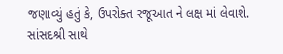જણાવ્યું હતું કે, ઉપરોક્ત રજૂઆત ને લક્ષ માં લેવાશે. સાંસદશ્રી સાથે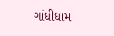ગાંધીધામ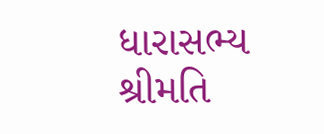ધારાસભ્ય શ્રીમતિ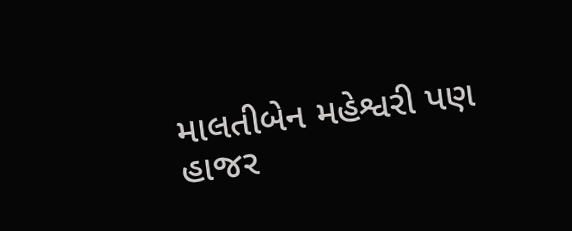માલતીબેન મહેશ્વરી પણ હાજર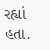રહ્યાં હતા.